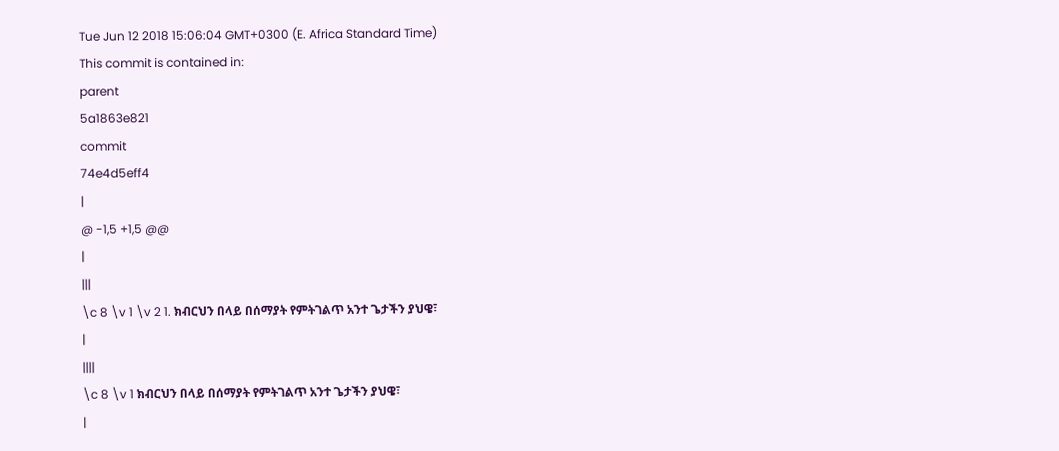Tue Jun 12 2018 15:06:04 GMT+0300 (E. Africa Standard Time)
This commit is contained in:
parent
5a1863e821
commit
74e4d5eff4
|
@ -1,5 +1,5 @@
|
|||
\c 8 \v 1 \v 2 1. ክብርህን በላይ በሰማያት የምትገልጥ አንተ ጌታችን ያህዌ፣
|
||||
\c 8 \v 1 ክብርህን በላይ በሰማያት የምትገልጥ አንተ ጌታችን ያህዌ፣
|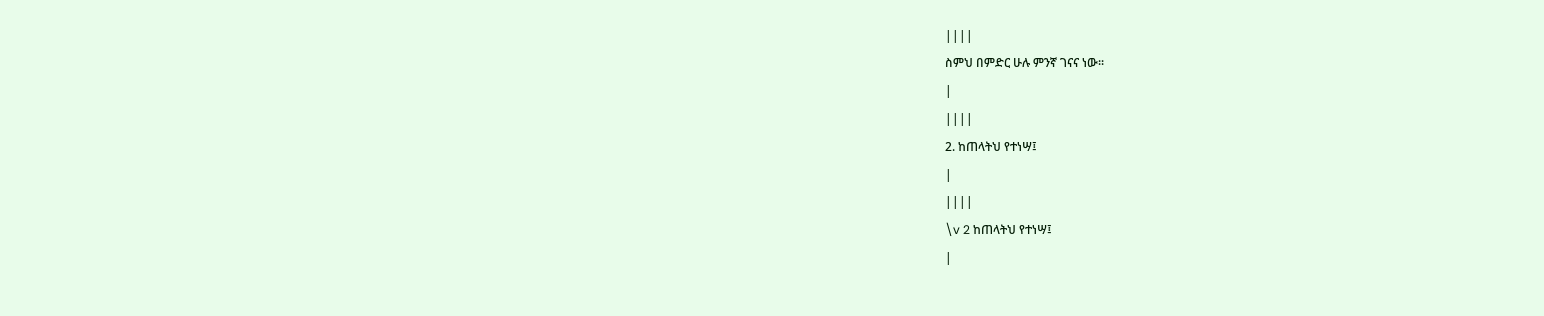||||
ስምህ በምድር ሁሉ ምንኛ ገናና ነው፡፡
|
||||
2. ከጠላትህ የተነሣ፤
|
||||
\v 2 ከጠላትህ የተነሣ፤
|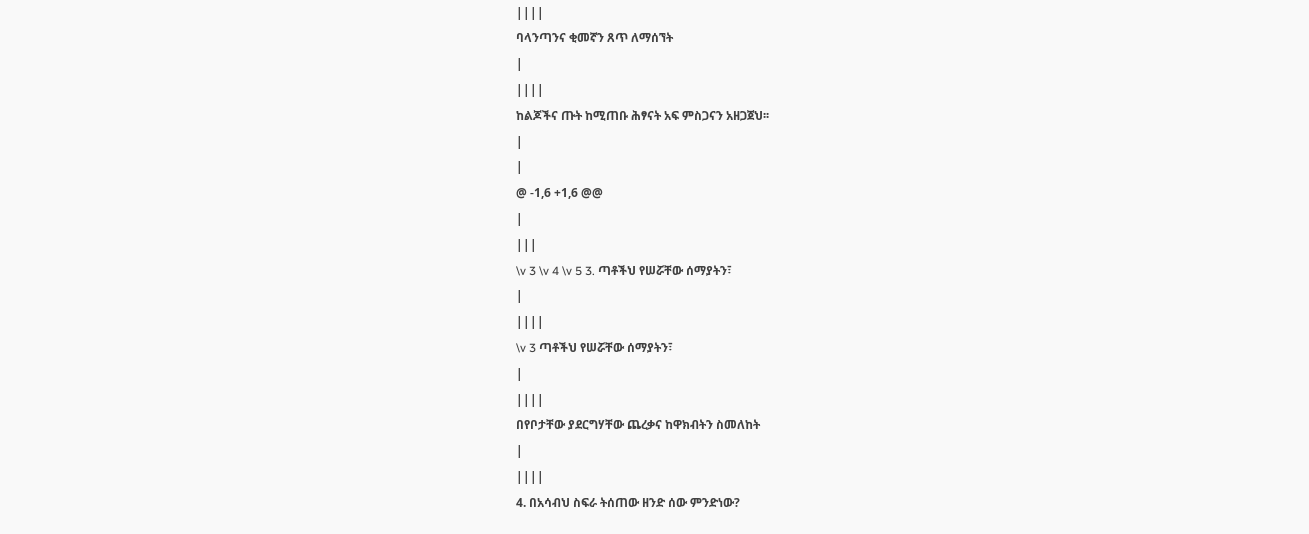||||
ባላንጣንና ቂመኛን ጸጥ ለማሰኘት
|
||||
ከልጆችና ጡት ከሚጠቡ ሕፃናት አፍ ምስጋናን አዘጋጀህ፡፡
|
|
@ -1,6 +1,6 @@
|
|||
\v 3 \v 4 \v 5 3. ጣቶችህ የሠሯቸው ሰማያትን፣
|
||||
\v 3 ጣቶችህ የሠሯቸው ሰማያትን፣
|
||||
በየቦታቸው ያደርግሃቸው ጨረቃና ከዋክብትን ስመለከት
|
||||
4. በአሳብህ ስፍራ ትሰጠው ዘንድ ሰው ምንድነው?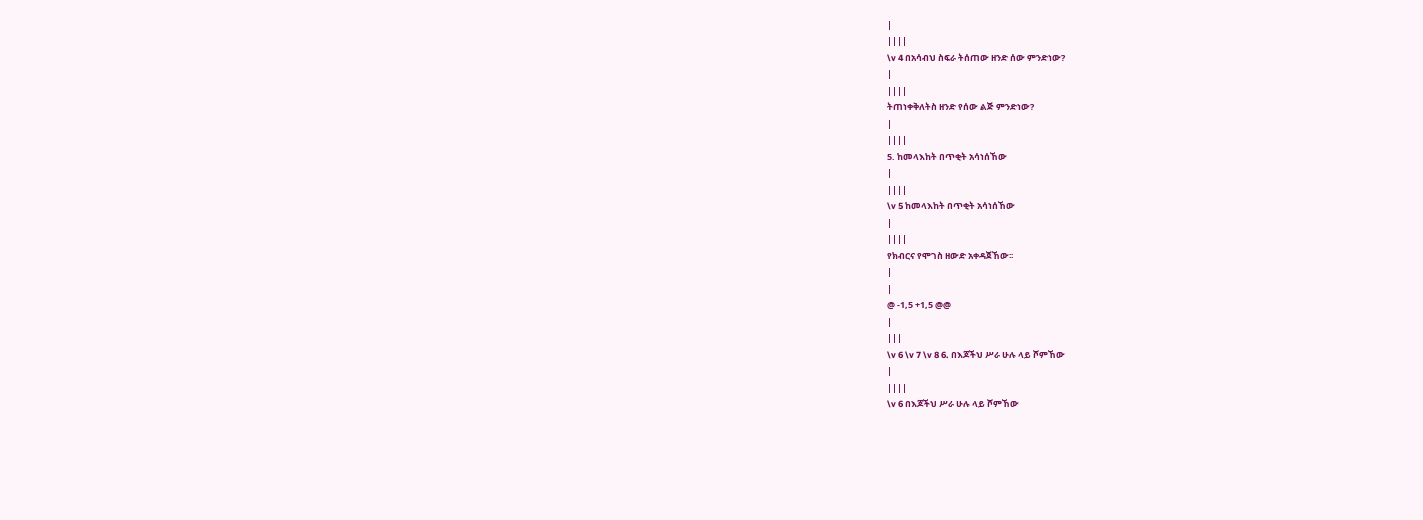|
||||
\v 4 በአሳብህ ስፍራ ትሰጠው ዘንድ ሰው ምንድነው?
|
||||
ትጠነቀቅለትስ ዘንድ የሰው ልጅ ምንድነው?
|
||||
5. ከመላእከት በጥቂት አሳነሰኸው
|
||||
\v 5 ከመላእከት በጥቂት አሳነሰኸው
|
||||
የክብርና የሞገስ ዘውድ አቀዳጀኸው፡፡
|
|
@ -1,5 +1,5 @@
|
|||
\v 6 \v 7 \v 8 6. በእጆችህ ሥራ ሁሉ ላይ ሾምኸው
|
||||
\v 6 በእጆችህ ሥራ ሁሉ ላይ ሾምኸው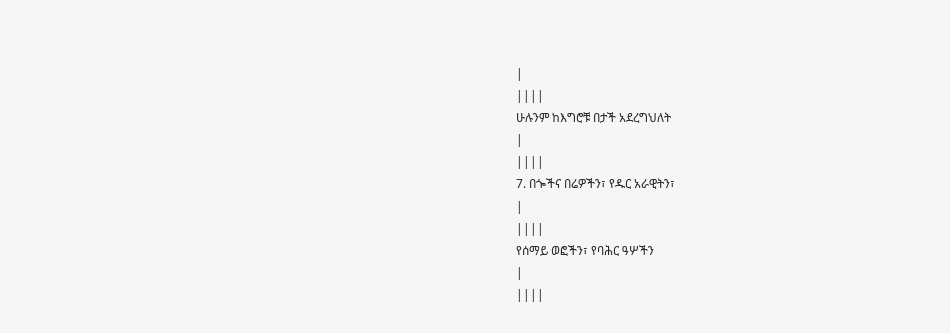|
||||
ሁሉንም ከእግሮቹ በታች አደረግህለት
|
||||
7. በጐችና በሬዎችን፣ የዱር አራዊትን፣
|
||||
የሰማይ ወፎችን፣ የባሕር ዓሦችን
|
||||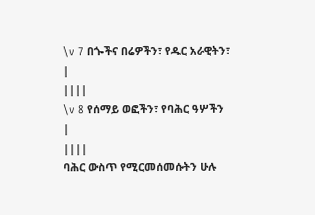\v 7 በጐችና በሬዎችን፣ የዱር አራዊትን፣
|
||||
\v 8 የሰማይ ወፎችን፣ የባሕር ዓሦችን
|
||||
ባሕር ውስጥ የሚርመሰመሱትን ሁሉ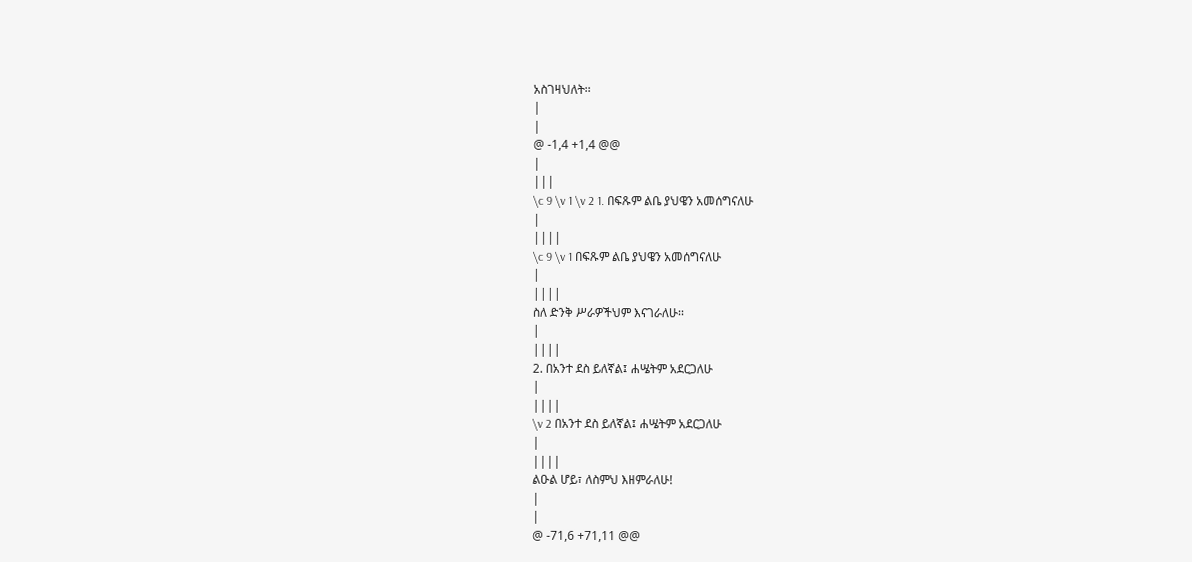አስገዛህለት፡፡
|
|
@ -1,4 +1,4 @@
|
|||
\c 9 \v 1 \v 2 1. በፍጹም ልቤ ያህዌን አመሰግናለሁ
|
||||
\c 9 \v 1 በፍጹም ልቤ ያህዌን አመሰግናለሁ
|
||||
ስለ ድንቅ ሥራዎችህም እናገራለሁ፡፡
|
||||
2. በአንተ ደስ ይለኛል፤ ሐሤትም አደርጋለሁ
|
||||
\v 2 በአንተ ደስ ይለኛል፤ ሐሤትም አደርጋለሁ
|
||||
ልዑል ሆይ፣ ለስምህ እዘምራለሁ!
|
|
@ -71,6 +71,11 @@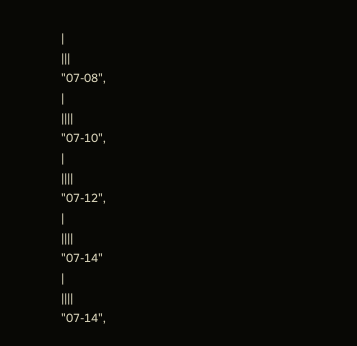|
|||
"07-08",
|
||||
"07-10",
|
||||
"07-12",
|
||||
"07-14"
|
||||
"07-14",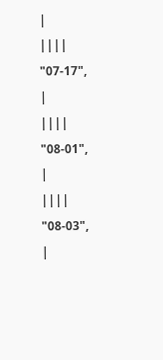|
||||
"07-17",
|
||||
"08-01",
|
||||
"08-03",
|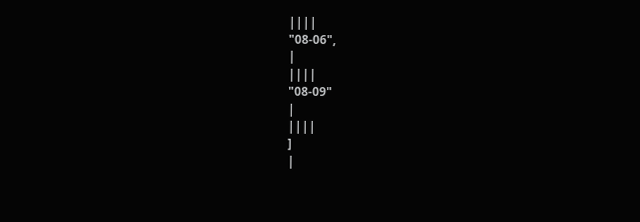||||
"08-06",
|
||||
"08-09"
|
||||
]
|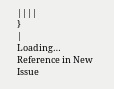||||
}
|
Loading…
Reference in New Issue